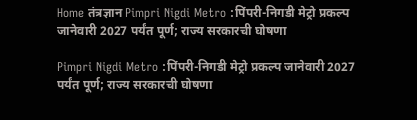Home तंत्रज्ञान Pimpri Nigdi Metro :पिंपरी-निगडी मेट्रो प्रकल्प जानेवारी 2027 पर्यंत पूर्ण; राज्य सरकारची घोषणा

Pimpri Nigdi Metro :पिंपरी-निगडी मेट्रो प्रकल्प जानेवारी 2027 पर्यंत पूर्ण; राज्य सरकारची घोषणा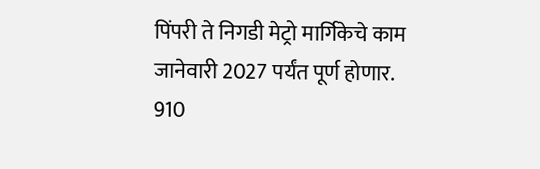पिंपरी ते निगडी मेट्रो मार्गिकेचे काम जानेवारी 2027 पर्यंत पूर्ण होणार. 910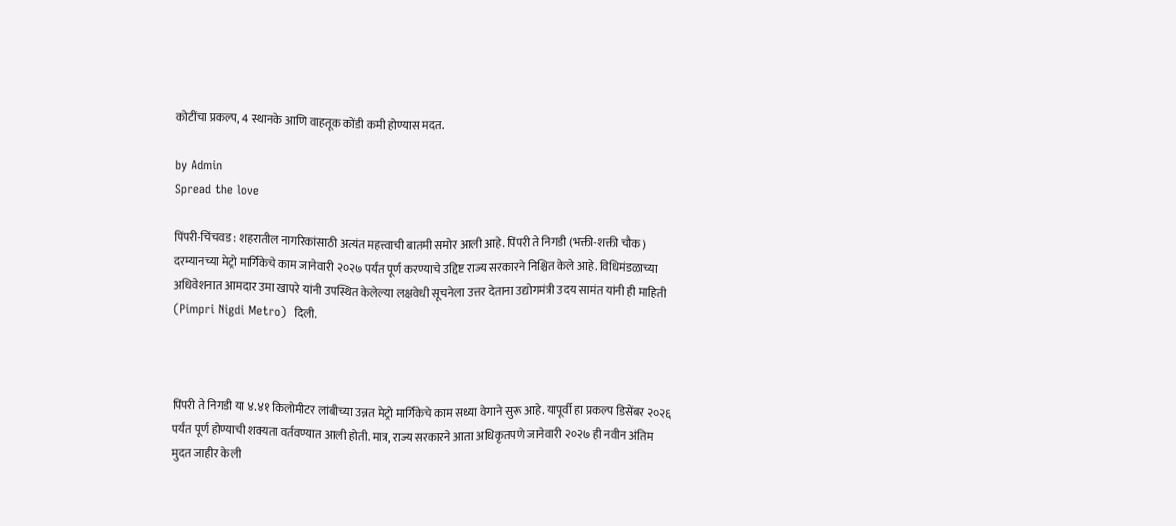कोटींचा प्रकल्प, 4 स्थानके आणि वाहतूक कोंडी कमी होण्यास मदत.

by Admin
Spread the love

पिंपरी-चिंचवड : शहरातील नागरिकांसाठी अत्यंत महत्त्वाची बातमी समोर आली आहे. पिंपरी ते निगडी (भक्ती-शक्ती चौक) दरम्यानच्या मेट्रो मार्गिकेचे काम जानेवारी २०२७ पर्यंत पूर्ण करण्याचे उद्दिष्ट राज्य सरकारने निश्चित केले आहे. विधिमंडळाच्या अधिवेशनात आमदार उमा खापरे यांनी उपस्थित केलेल्या लक्षवेधी सूचनेला उत्तर देताना उद्योगमंत्री उदय सामंत यांनी ही माहिती (Pimpri Nigdi Metro)  दिली.



पिंपरी ते निगडी या ४.४१ किलोमीटर लांबीच्या उन्नत मेट्रो मार्गिकेचे काम सध्या वेगाने सुरू आहे. यापूर्वी हा प्रकल्प डिसेंबर २०२६ पर्यंत पूर्ण होण्याची शक्यता वर्तवण्यात आली होती. मात्र, राज्य सरकारने आता अधिकृतपणे जानेवारी २०२७ ही नवीन अंतिम मुदत जाहीर केली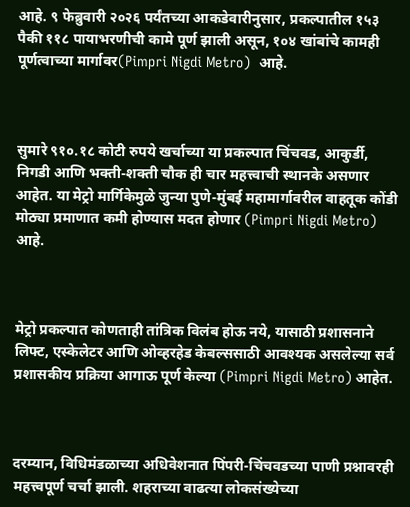आहे. ९ फेब्रुवारी २०२६ पर्यंतच्या आकडेवारीनुसार, प्रकल्पातील १५३ पैकी ११८ पायाभरणीची कामे पूर्ण झाली असून, १०४ खांबांचे कामही पूर्णत्वाच्या मार्गावर(Pimpri Nigdi Metro)  आहे.



सुमारे ९१०.१८ कोटी रुपये खर्चाच्या या प्रकल्पात चिंचवड, आकुर्डी, निगडी आणि भक्ती-शक्ती चौक ही चार महत्त्वाची स्थानके असणार आहेत. या मेट्रो मार्गिकेमुळे जुन्या पुणे-मुंबई महामार्गावरील वाहतूक कोंडी मोठ्या प्रमाणात कमी होण्यास मदत होणार (Pimpri Nigdi Metro)  आहे.



मेट्रो प्रकल्पात कोणताही तांत्रिक विलंब होऊ नये, यासाठी प्रशासनाने लिफ्ट, एस्केलेटर आणि ओव्हरहेड केबल्ससाठी आवश्यक असलेल्या सर्व प्रशासकीय प्रक्रिया आगाऊ पूर्ण केल्या (Pimpri Nigdi Metro) आहेत.



दरम्यान, विधिमंडळाच्या अधिवेशनात पिंपरी-चिंचवडच्या पाणी प्रश्नावरही महत्त्वपूर्ण चर्चा झाली. शहराच्या वाढत्या लोकसंख्येच्या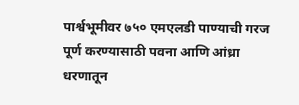पार्श्वभूमीवर ७५० एमएलडी पाण्याची गरज पूर्ण करण्यासाठी पवना आणि आंध्रा धरणातून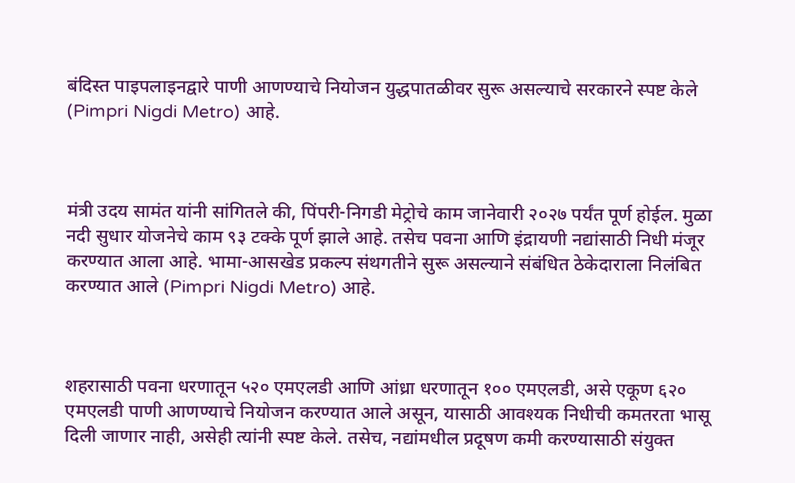बंदिस्त पाइपलाइनद्वारे पाणी आणण्याचे नियोजन युद्धपातळीवर सुरू असल्याचे सरकारने स्पष्ट केले (Pimpri Nigdi Metro) आहे.



मंत्री उदय सामंत यांनी सांगितले की, पिंपरी-निगडी मेट्रोचे काम जानेवारी २०२७ पर्यंत पूर्ण होईल. मुळा नदी सुधार योजनेचे काम ९३ टक्के पूर्ण झाले आहे. तसेच पवना आणि इंद्रायणी नद्यांसाठी निधी मंजूर करण्यात आला आहे. भामा-आसखेड प्रकल्प संथगतीने सुरू असल्याने संबंधित ठेकेदाराला निलंबित करण्यात आले (Pimpri Nigdi Metro) आहे.



शहरासाठी पवना धरणातून ५२० एमएलडी आणि आंध्रा धरणातून १०० एमएलडी, असे एकूण ६२० एमएलडी पाणी आणण्याचे नियोजन करण्यात आले असून, यासाठी आवश्यक निधीची कमतरता भासू दिली जाणार नाही, असेही त्यांनी स्पष्ट केले. तसेच, नद्यांमधील प्रदूषण कमी करण्यासाठी संयुक्त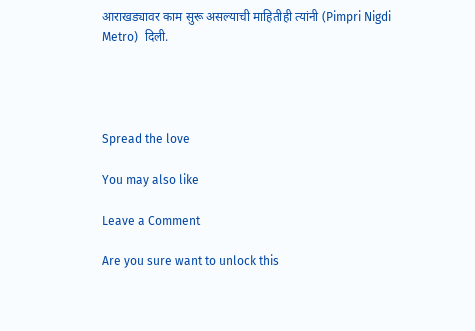आराखड्यावर काम सुरू असल्याची माहितीही त्यांनी (Pimpri Nigdi Metro)  दिली.




Spread the love

You may also like

Leave a Comment

Are you sure want to unlock this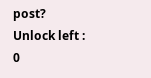post?
Unlock left : 0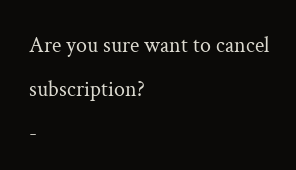Are you sure want to cancel subscription?
-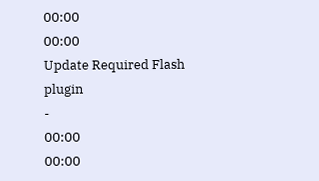00:00
00:00
Update Required Flash plugin
-
00:00
00:00